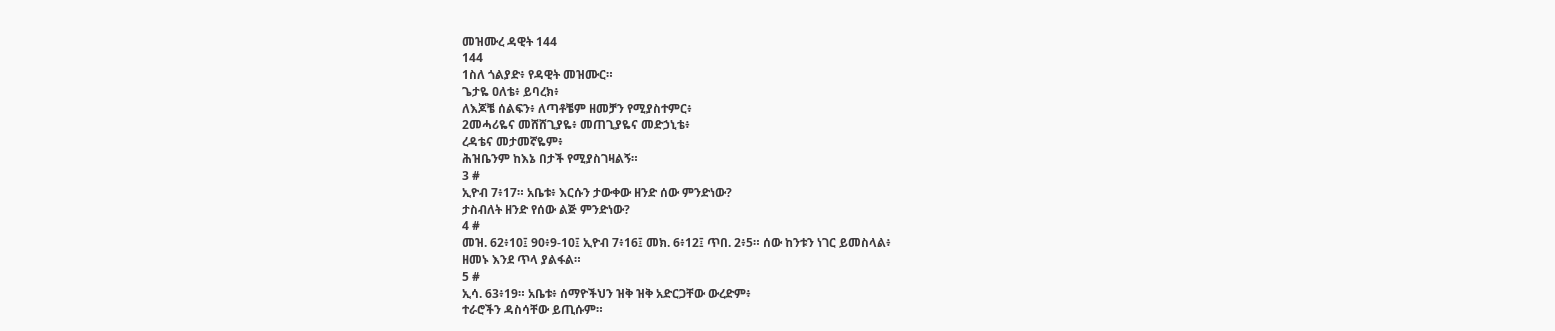መዝሙረ ዳዊት 144
144
1ስለ ጎልያድ፥ የዳዊት መዝሙር።
ጌታዬ ዐለቴ፥ ይባረክ፥
ለእጆቼ ሰልፍን፥ ለጣቶቼም ዘመቻን የሚያስተምር፥
2መሓሪዬና መሸሸጊያዬ፥ መጠጊያዬና መድኃኒቴ፥
ረዳቴና መታመኛዬም፥
ሕዝቤንም ከእኔ በታች የሚያስገዛልኝ።
3 #
ኢዮብ 7፥17። አቤቱ፥ እርሱን ታውቀው ዘንድ ሰው ምንድነው?
ታስብለት ዘንድ የሰው ልጅ ምንድነው?
4 #
መዝ. 62፥10፤ 90፥9-10፤ ኢዮብ 7፥16፤ መክ. 6፥12፤ ጥበ. 2፥5። ሰው ከንቱን ነገር ይመስላል፥
ዘመኑ እንደ ጥላ ያልፋል።
5 #
ኢሳ. 63፥19። አቤቱ፥ ሰማዮችህን ዝቅ ዝቅ አድርጋቸው ውረድም፥
ተራሮችን ዳስሳቸው ይጢሱም።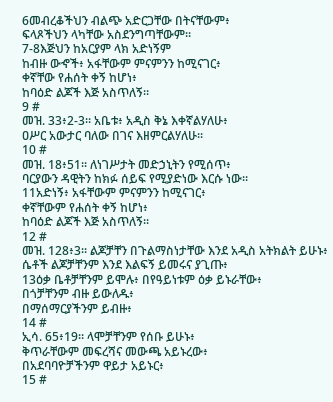6መብረቆችህን ብልጭ አድርጋቸው በትናቸውም፥
ፍላጾችህን ላካቸው አስደንግጣቸውም።
7-8እጅህን ከአርያም ላክ አድነኝም
ከብዙ ውኆች፥ አፋቸውም ምናምንን ከሚናገር፥
ቀኛቸው የሐሰት ቀኝ ከሆነ፥
ከባዕድ ልጆች እጅ አስጥለኝ።
9 #
መዝ. 33፥2-3። አቤቱ፥ አዲስ ቅኔ እቀኛልሃለሁ፥
ዐሥር አውታር ባለው በገና እዘምርልሃለሁ።
10 #
መዝ. 18፥51። ለነገሥታት መድኃኒትን የሚሰጥ፥
ባርያውን ዳዊትን ከክፉ ሰይፍ የሚያድነው እርሱ ነው።
11አድነኝ፥ አፋቸውም ምናምንን ከሚናገር፥
ቀኛቸውም የሐሰት ቀኝ ከሆነ፥
ከባዕድ ልጆች እጅ አስጥለኝ።
12 #
መዝ. 128፥3። ልጆቻቸን በጉልማስነታቸው እንደ አዲስ አትክልት ይሁኑ፥
ሴቶች ልጆቻቸንም እንደ እልፍኝ ይመሩና ያጊጡ፥
13ዕቃ ቤቶቻቸንም ይሞሉ፥ በየዓይነቱም ዕቃ ይኑራቸው፥
በጎቻቸንም ብዙ ይውለዱ፥
በማሰማርያችንም ይብዙ፥
14 #
ኢሳ. 65፥19። ላሞቻቸንም የሰቡ ይሁኑ፥
ቅጥራቸውም መፍረሻና መውጫ አይኑረው፥
በአደባባዮቻችንም ዋይታ አይኑር፥
15 #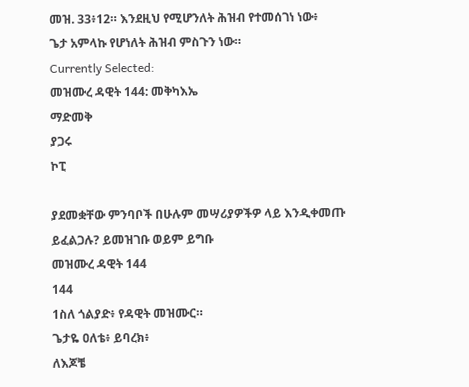መዝ. 33፥12። እንደዚህ የሚሆንለት ሕዝብ የተመሰገነ ነው፥
ጌታ አምላኩ የሆነለት ሕዝብ ምስጉን ነው።
Currently Selected:
መዝሙረ ዳዊት 144: መቅካእኤ
ማድመቅ
ያጋሩ
ኮፒ

ያደመቋቸው ምንባቦች በሁሉም መሣሪያዎችዎ ላይ እንዲቀመጡ ይፈልጋሉ? ይመዝገቡ ወይም ይግቡ
መዝሙረ ዳዊት 144
144
1ስለ ጎልያድ፥ የዳዊት መዝሙር።
ጌታዬ ዐለቴ፥ ይባረክ፥
ለእጆቼ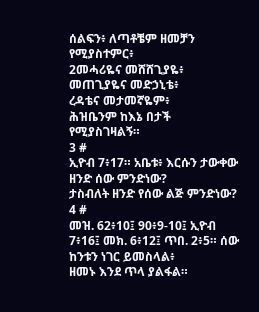ሰልፍን፥ ለጣቶቼም ዘመቻን የሚያስተምር፥
2መሓሪዬና መሸሸጊያዬ፥ መጠጊያዬና መድኃኒቴ፥
ረዳቴና መታመኛዬም፥
ሕዝቤንም ከእኔ በታች የሚያስገዛልኝ።
3 #
ኢዮብ 7፥17። አቤቱ፥ እርሱን ታውቀው ዘንድ ሰው ምንድነው?
ታስብለት ዘንድ የሰው ልጅ ምንድነው?
4 #
መዝ. 62፥10፤ 90፥9-10፤ ኢዮብ 7፥16፤ መክ. 6፥12፤ ጥበ. 2፥5። ሰው ከንቱን ነገር ይመስላል፥
ዘመኑ እንደ ጥላ ያልፋል።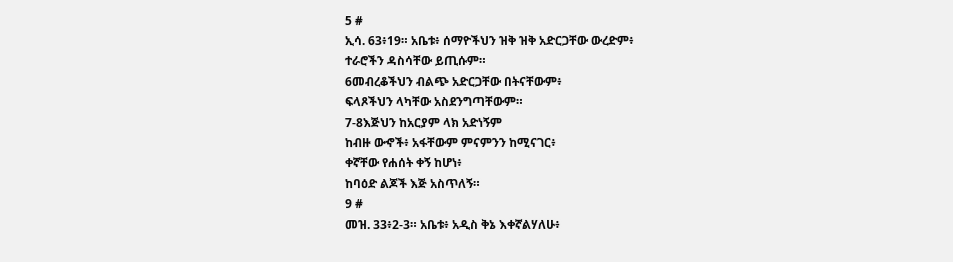5 #
ኢሳ. 63፥19። አቤቱ፥ ሰማዮችህን ዝቅ ዝቅ አድርጋቸው ውረድም፥
ተራሮችን ዳስሳቸው ይጢሱም።
6መብረቆችህን ብልጭ አድርጋቸው በትናቸውም፥
ፍላጾችህን ላካቸው አስደንግጣቸውም።
7-8እጅህን ከአርያም ላክ አድነኝም
ከብዙ ውኆች፥ አፋቸውም ምናምንን ከሚናገር፥
ቀኛቸው የሐሰት ቀኝ ከሆነ፥
ከባዕድ ልጆች እጅ አስጥለኝ።
9 #
መዝ. 33፥2-3። አቤቱ፥ አዲስ ቅኔ እቀኛልሃለሁ፥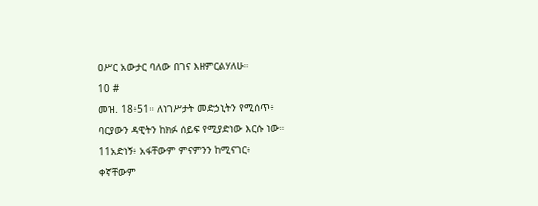ዐሥር አውታር ባለው በገና እዘምርልሃለሁ።
10 #
መዝ. 18፥51። ለነገሥታት መድኃኒትን የሚሰጥ፥
ባርያውን ዳዊትን ከክፉ ሰይፍ የሚያድነው እርሱ ነው።
11አድነኝ፥ አፋቸውም ምናምንን ከሚናገር፥
ቀኛቸውም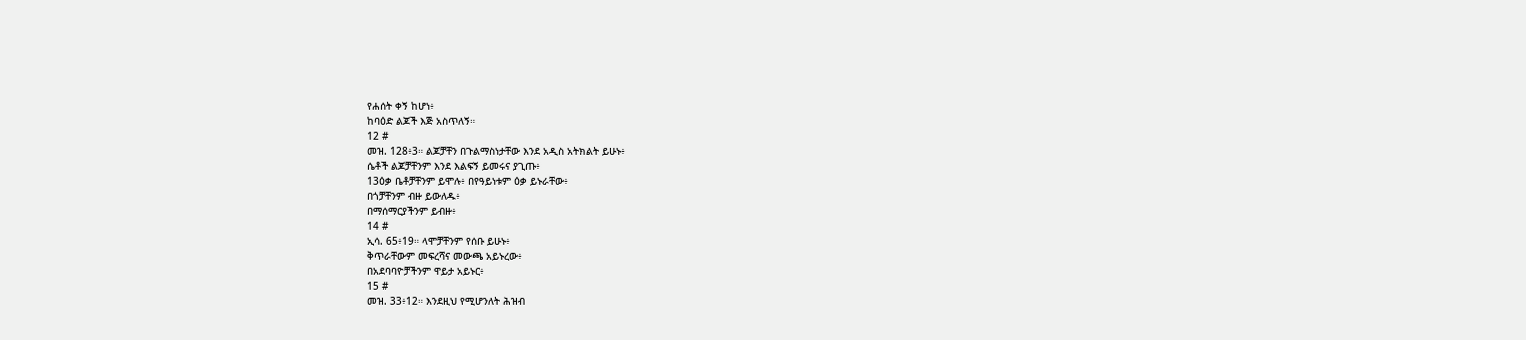የሐሰት ቀኝ ከሆነ፥
ከባዕድ ልጆች እጅ አስጥለኝ።
12 #
መዝ. 128፥3። ልጆቻቸን በጉልማስነታቸው እንደ አዲስ አትክልት ይሁኑ፥
ሴቶች ልጆቻቸንም እንደ እልፍኝ ይመሩና ያጊጡ፥
13ዕቃ ቤቶቻቸንም ይሞሉ፥ በየዓይነቱም ዕቃ ይኑራቸው፥
በጎቻቸንም ብዙ ይውለዱ፥
በማሰማርያችንም ይብዙ፥
14 #
ኢሳ. 65፥19። ላሞቻቸንም የሰቡ ይሁኑ፥
ቅጥራቸውም መፍረሻና መውጫ አይኑረው፥
በአደባባዮቻችንም ዋይታ አይኑር፥
15 #
መዝ. 33፥12። እንደዚህ የሚሆንለት ሕዝብ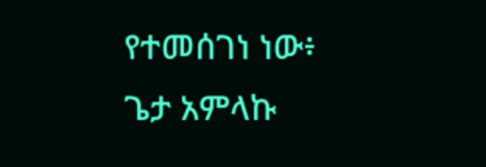የተመሰገነ ነው፥
ጌታ አምላኩ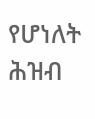የሆነለት ሕዝብ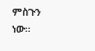ምስጉን ነው።